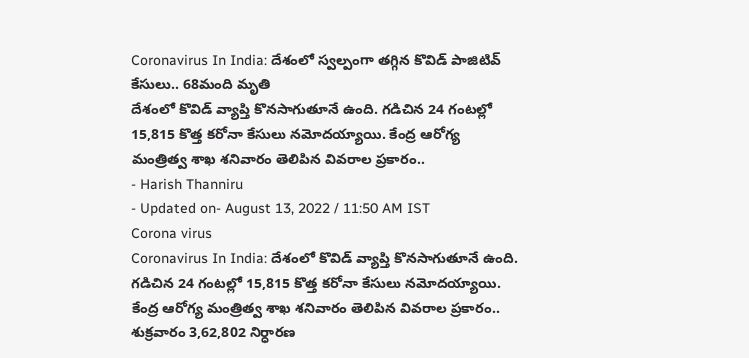Coronavirus In India: దేశంలో స్వల్పంగా తగ్గిన కొవిడ్ పాజిటివ్ కేసులు.. 68మంది మృతి
దేశంలో కొవిడ్ వ్యాప్తి కొనసాగుతూనే ఉంది. గడిచిన 24 గంటల్లో 15,815 కొత్త కరోనా కేసులు నమోదయ్యాయి. కేంద్ర ఆరోగ్య మంత్రిత్వ శాఖ శనివారం తెలిపిన వివరాల ప్రకారం..
- Harish Thanniru
- Updated on- August 13, 2022 / 11:50 AM IST
Corona virus
Coronavirus In India: దేశంలో కొవిడ్ వ్యాప్తి కొనసాగుతూనే ఉంది. గడిచిన 24 గంటల్లో 15,815 కొత్త కరోనా కేసులు నమోదయ్యాయి. కేంద్ర ఆరోగ్య మంత్రిత్వ శాఖ శనివారం తెలిపిన వివరాల ప్రకారం.. శుక్రవారం 3,62,802 నిర్ధారణ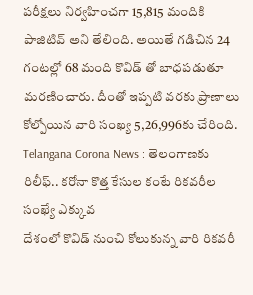పరీక్షలు నిర్వహించగా 15,815 మందికి పాజిటివ్ అని తేలింది. అయితే గడిచిన 24 గంటల్లో 68 మంది కొవిడ్ తో బాధపడుతూ మరణించారు. దీంతో ఇప్పటి వరకు ప్రాణాలు కోల్పోయిన వారి సంఖ్య 5,26,996కు చేరింది.
Telangana Corona News : తెలంగాణకు రిలీఫ్.. కరోనా కొత్త కేసుల కంటే రికవరీల సంఖ్యే ఎక్కువ
దేశంలో కొవిడ్ నుంచి కోలుకున్న వారి రికవరీ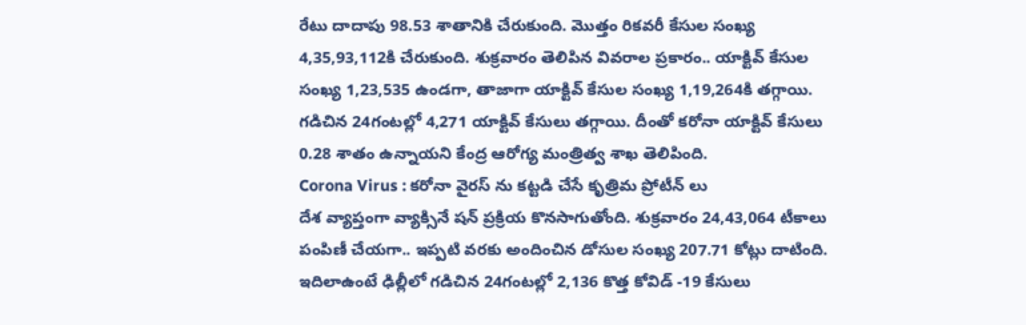రేటు దాదాపు 98.53 శాతానికి చేరుకుంది. మొత్తం రికవరీ కేసుల సంఖ్య 4,35,93,112కి చేరుకుంది. శుక్రవారం తెలిపిన వివరాల ప్రకారం.. యాక్టివ్ కేసుల సంఖ్య 1,23,535 ఉండగా, తాజాగా యాక్టివ్ కేసుల సంఖ్య 1,19,264కి తగ్గాయి. గడిచిన 24గంటల్లో 4,271 యాక్టివ్ కేసులు తగ్గాయి. దీంతో కరోనా యాక్టివ్ కేసులు 0.28 శాతం ఉన్నాయని కేంద్ర ఆరోగ్య మంత్రిత్వ శాఖ తెలిపింది.
Corona Virus : కరోనా వైరస్ ను కట్టడి చేసే కృత్రిమ ప్రోటీన్ లు
దేశ వ్యాప్తంగా వ్యాక్సినే షన్ ప్రక్రియ కొనసాగుతోంది. శుక్రవారం 24,43,064 టీకాలు పంపిణీ చేయగా.. ఇప్పటి వరకు అందించిన డోసుల సంఖ్య 207.71 కోట్లు దాటింది. ఇదిలాఉంటే ఢిల్లీలో గడిచిన 24గంటల్లో 2,136 కొత్త కోవిడ్ -19 కేసులు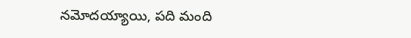నమోదయ్యాయి, పది మంది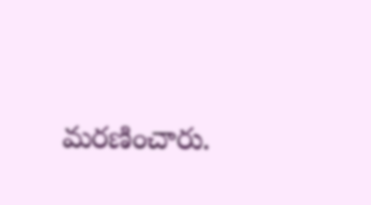మరణించారు.